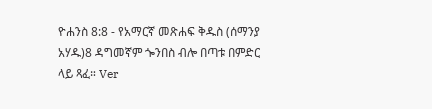ዮሐንስ 8:8 - የአማርኛ መጽሐፍ ቅዱስ (ሰማንያ አሃዱ)8 ዳግመኛም ጐንበስ ብሎ በጣቱ በምድር ላይ ጻፈ። Ver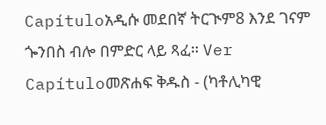Capítuloአዲሱ መደበኛ ትርጒም8 እንደ ገናም ጐንበስ ብሎ በምድር ላይ ጻፈ። Ver Capítuloመጽሐፍ ቅዱስ - (ካቶሊካዊ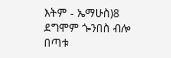እትም - ኤማሁስ)8 ደግሞም ጐንበስ ብሎ በጣቱ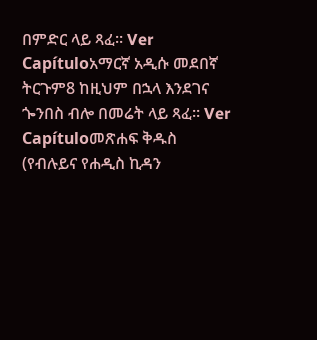በምድር ላይ ጻፈ። Ver Capítuloአማርኛ አዲሱ መደበኛ ትርጉም8 ከዚህም በኋላ እንደገና ጐንበስ ብሎ በመሬት ላይ ጻፈ። Ver Capítuloመጽሐፍ ቅዱስ (የብሉይና የሐዲስ ኪዳን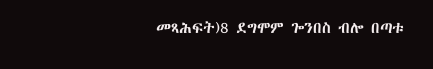መጻሕፍት)8 ደግሞም ጐንበስ ብሎ በጣቱ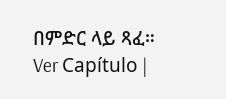በምድር ላይ ጻፈ። Ver Capítulo |